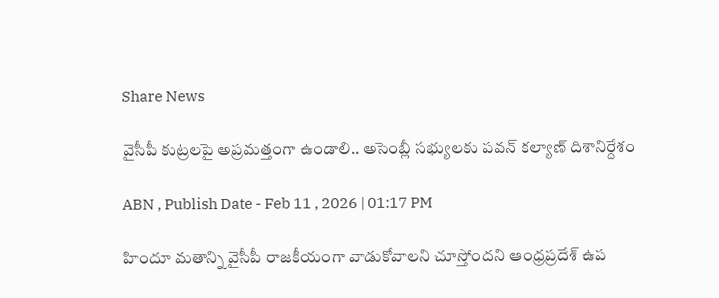Share News

వైసీపీ కుట్రలపై అప్రమత్తంగా ఉండాలి.. అసెంబ్లీ సభ్యులకు పవన్ కల్యాణ్ దిశానిర్దేశం

ABN , Publish Date - Feb 11 , 2026 | 01:17 PM

హిందూ మతాన్ని వైసీపీ రాజకీయంగా వాడుకోవాలని చూస్తోందని ఆంధ్రప్రదేశ్ ఉప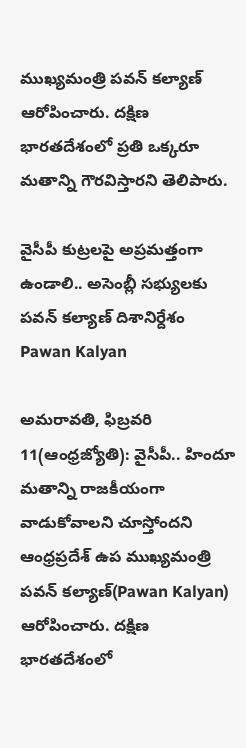ముఖ్యమంత్రి పవన్ కల్యాణ్ ఆరోపించారు. దక్షిణ భారతదేశంలో ప్రతి ఒక్కరూ మతాన్ని గౌరవిస్తారని తెలిపారు.

వైసీపీ కుట్రలపై అప్రమత్తంగా ఉండాలి.. అసెంబ్లీ సభ్యులకు పవన్ కల్యాణ్ దిశానిర్దేశం
Pawan Kalyan

అమరావతి, ఫిబ్రవరి 11(ఆంధ్రజ్యోతి): వైసీపీ.. హిందూ మతాన్ని రాజకీయంగా వాడుకోవాలని చూస్తోందని ఆంధ్రప్రదేశ్ ఉప ముఖ్యమంత్రి పవన్ కల్యాణ్(Pawan Kalyan) ఆరోపించారు. దక్షిణ భారతదేశంలో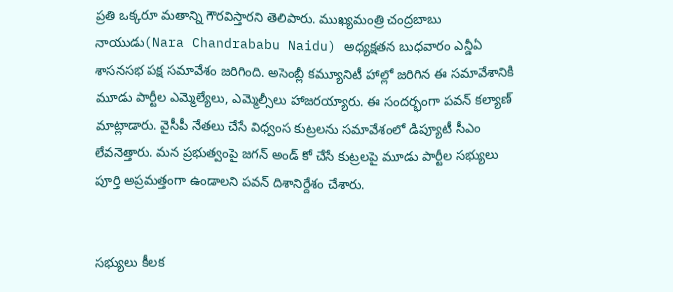ప్రతి ఒక్కరూ మతాన్ని గౌరవిస్తారని తెలిపారు. ముఖ్యమంత్రి చంద్రబాబు నాయుడు(Nara Chandrababu Naidu) అధ్యక్షతన బుధవారం ఎన్డీఏ శాసనసభ పక్ష సమావేశం జరిగింది. అసెంబ్లీ కమ్యూనిటీ హాల్లో జరిగిన ఈ సమావేశానికి మూడు పార్టీల ఎమ్మెల్యేలు, ఎమ్మెల్సీలు హాజరయ్యారు. ఈ సందర్భంగా పవన్ కల్యాణ్ మాట్లాడారు. వైసీపీ నేతలు చేసే విధ్వంస కుట్రలను సమావేశంలో డిప్యూటీ సీఎం లేవనెత్తారు. మన ప్రభుత్వంపై జగన్ అండ్ కో చేసే కుట్రలపై మూడు పార్టీల సభ్యులు పూర్తి అప్రమత్తంగా ఉండాలని పవన్ దిశానిర్దేశం చేశారు.


సభ్యులు కీలక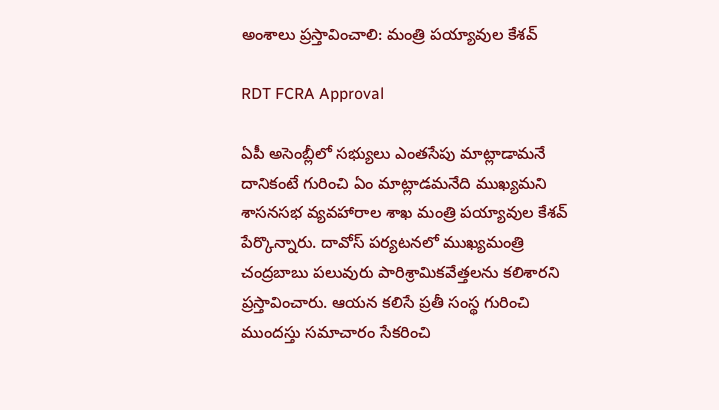అంశాలు ప్రస్తావించాలి: మంత్రి పయ్యావుల కేశవ్

RDT FCRA Approval

ఏపీ అసెంబ్లీలో సభ్యులు ఎంతసేపు మాట్లాడామనే దానికంటే గురించి ఏం మాట్లాడమనేది ముఖ్యమని శాసనసభ వ్యవహారాల శాఖ మంత్రి పయ్యావుల కేశవ్ పేర్కొన్నారు. దావోస్ పర్యటనలో ముఖ్యమంత్రి చంద్రబాబు పలువురు పారిశ్రామికవేత్తలను కలిశారని ప్రస్తావించారు. ఆయన కలిసే ప్రతీ సంస్థ గురించి ముందస్తు సమాచారం సేకరించి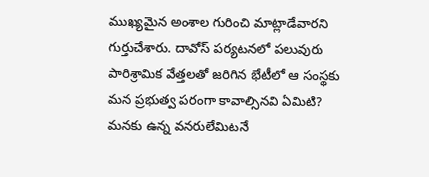ముఖ్యమైన అంశాల గురించి మాట్లాడేవారని గుర్తుచేశారు. దావోస్ పర్యటనలో పలువురు పారిశ్రామిక వేత్తలతో జరిగిన భేటీలో ఆ సంస్థకు మన ప్రభుత్వ పరంగా కావాల్సినవి ఏమిటి? మనకు ఉన్న వనరులేమిటనే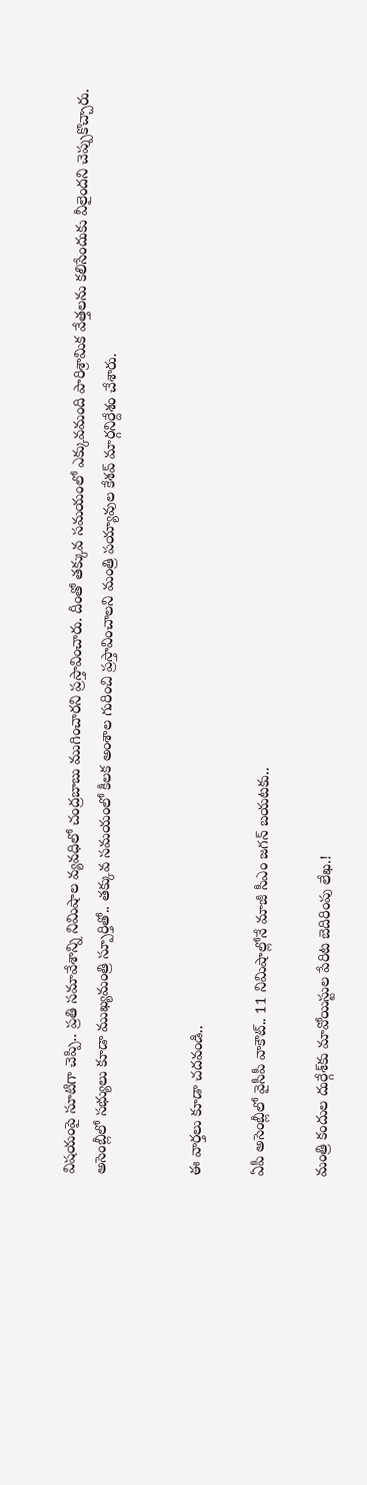విషయంపై సూటిగా చెప్పి.. ప్రతి సమావేశాన్ని నిమిషాల వ్యవధిలో చంద్రబాబు ముగించారని ప్రస్తావించారు. దీంతో తక్కువ సమయంలో ఎక్కువమంది పారిశ్రామిక వేత్తలను కలిసేందుకు వీలైందని చెప్పుకొచ్చారు. అసెంబ్లీలో సభ్యులు కూడా ముఖ్యమంత్రి స్పూర్తితో.. తక్కువ సమయంలో కీలక అంశాల గురించి ప్రస్తావించాలని మంత్రి పయ్యావుల కేశవ్ మార్గనిర్దేశం చేశారు.


ఈ వార్తలు కూడా చదవండి..

ఏపీ అసెంబ్లీలో వైసీపీ వాకౌట్.. 11 నిమిషాల్లోనే మాజీ సీఎం జగన్ బయటకు..

మంత్రి కందుల దుర్గేశ్‌కు మావోయిస్టుల పేరిట బెదిరింపు లేఖ.!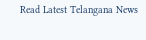Read Latest Telangana News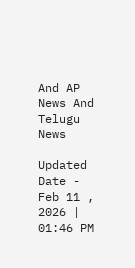And AP News And Telugu News

Updated Date - Feb 11 , 2026 | 01:46 PM